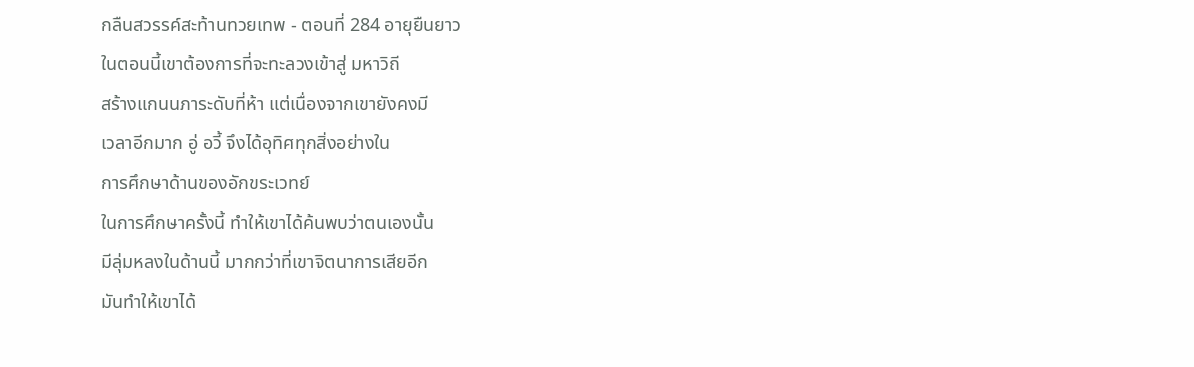กลืนสวรรค์สะท้านทวยเทพ - ตอนที่ 284 อายุยืนยาว
ในตอนนี้เขาต้องการที่จะทะลวงเข้าสู่ มหาวิถี
สร้างแกนนภาระดับที่ห้า แต่เนื่องจากเขายังคงมี
เวลาอีกมาก อู่ อวี้ จึงได้อุทิศทุกสิ่งอย่างใน
การศึกษาด้านของอักขระเวทย์
ในการศึกษาครั้งนี้ ทำให้เขาได้ค้นพบว่าตนเองนั้น
มีลุ่มหลงในด้านนี้ มากกว่าที่เขาจิตนาการเสียอีก
มันทำให้เขาได้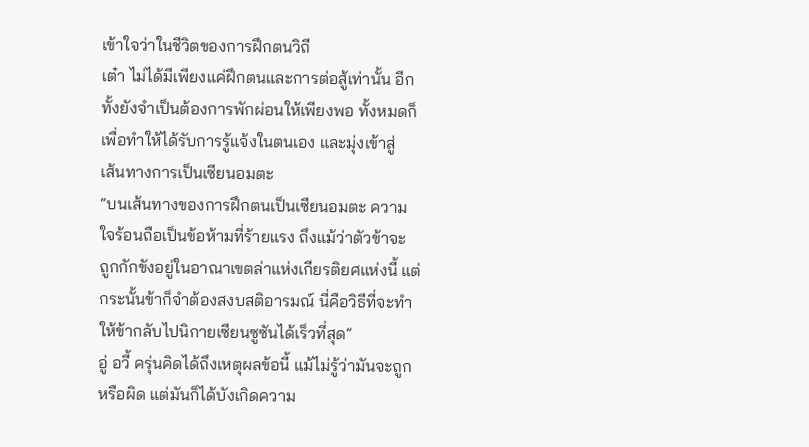เข้าใจว่าในชีวิตของการฝึกตนวิถี
เต๋า ไม่ได้มีเพียงแค่ฝึกตนและการต่อสู้เท่านั้น อีก
ทั้งยังจำเป็นต้องการพักผ่อนให้เพียงพอ ทั้งหมดก็
เพื่อทำให้ได้รับการรู้แจ้งในตนเอง และมุ่งเข้าสู่
เส้นทางการเป็นเซียนอมตะ
“บนเส้นทางของการฝึกตนเป็นเซียนอมตะ ความ
ใจร้อนถือเป็นข้อห้ามที่ร้ายแรง ถึงแม้ว่าตัวข้าจะ
ถูกกักขังอยู่ในอาณาเขตล่าแห่งเกียรติยศแห่งนี้ แต่
กระนั้นข้าก็จำต้องสงบสติอารมณ์ นี่คือวิธีที่จะทำ
ให้ข้ากลับไปนิกายเซียนซูซันได้เร็วที่สุด”
อู่ อวี้ ครุ่นคิดได้ถึงเหตุผลข้อนี้ แม้ไม่รู้ว่ามันจะถูก
หรือผิด แต่มันก็ได้บังเกิดความ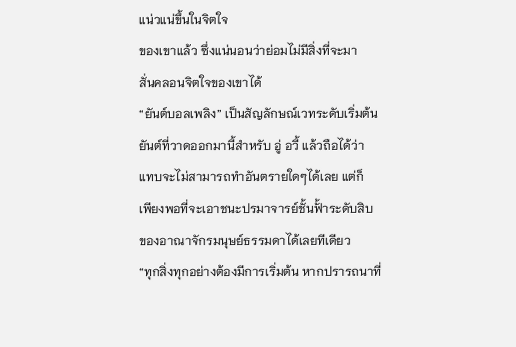แน่วแน่ขึ้นในจิตใจ
ของเขาแล้ว ซึ่งแน่นอนว่าย่อมไม่มีสิ่งที่จะมา
สั่นคลอนจิตใจของเขาได้
“ยันต์บอลเพลิง” เป็นสัญลักษณ์เวทระดับเริ่มต้น
ยันต์ที่วาดออกมานี้สำหรับ อู่ อวี้ แล้วถือได้ว่า
แทบจะไม่สามารถทำอันตรายใดๆได้เลย แต่ก็
เพียงพอที่จะเอาชนะปรมาจารย์ชั้นฟั้าระดับสิบ
ของอาณาจักรมนุษย์ธรรมดาได้เลยทีเดียว
“ทุกสิ่งทุกอย่างต้องมีการเริ่มต้น หากปรารถนาที่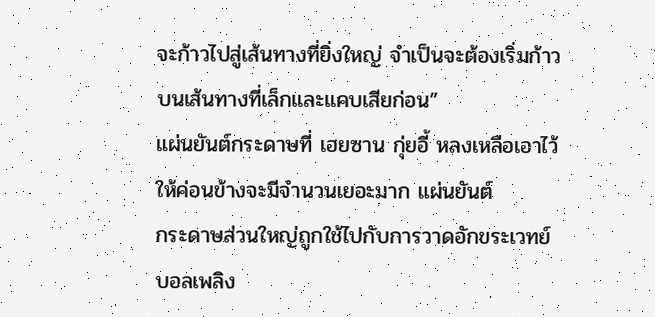จะก้าวไปสู่เส้นทางที่ยิ่งใหญ่ จำเป็นจะต้องเริ่มก้าว
บนเส้นทางที่เล็กและแคบเสียก่อน”
แผ่นยันต์กระดาษที่ เฮยซาน กุ่ยอี้ หลงเหลือเอาไว้
ให้ค่อนข้างจะมีจำนวนเยอะมาก แผ่นยันต์
กระดาษส่วนใหญ่ถูกใช้ไปกับการวาดอักขระเวทย์
บอลเพลิง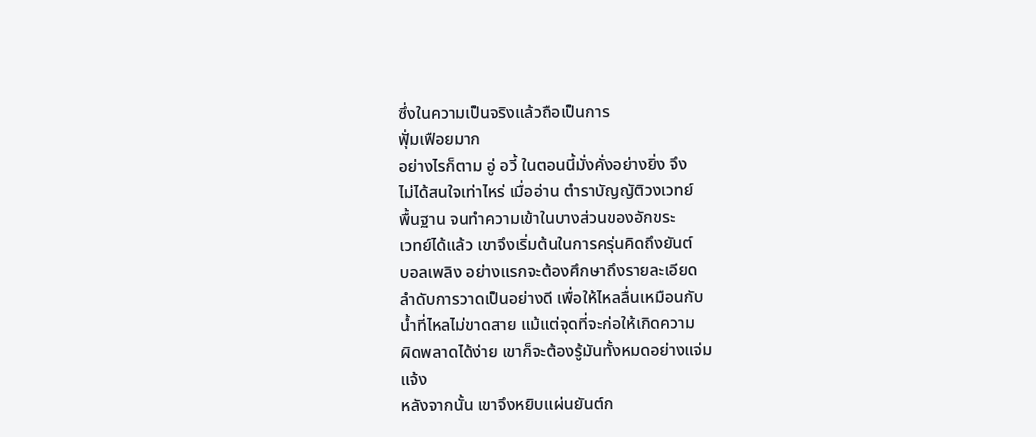ซึ่งในความเป็นจริงแล้วถือเป็นการ
ฟุั่มเฟือยมาก
อย่างไรก็ตาม อู่ อวี้ ในตอนนี้มั่งคั่งอย่างยิ่ง จึง
ไม่ได้สนใจเท่าไหร่ เมื่ออ่าน ตำราบัญญัติวงเวทย์
พื้นฐาน จนทำความเข้าในบางส่วนของอักขระ
เวทย์ได้แล้ว เขาจึงเริ่มต้นในการครุ่นคิดถึงยันต์
บอลเพลิง อย่างแรกจะต้องศึกษาถึงรายละเอียด
ลำดับการวาดเป็นอย่างดี เพื่อให้ไหลลื่นเหมือนกับ
น้ำที่ไหลไม่ขาดสาย แม้แต่จุดที่จะก่อให้เกิดความ
ผิดพลาดได้ง่าย เขาก็จะต้องรู้มันทั้งหมดอย่างแจ่ม
แจ้ง
หลังจากนั้น เขาจึงหยิบแผ่นยันต์ก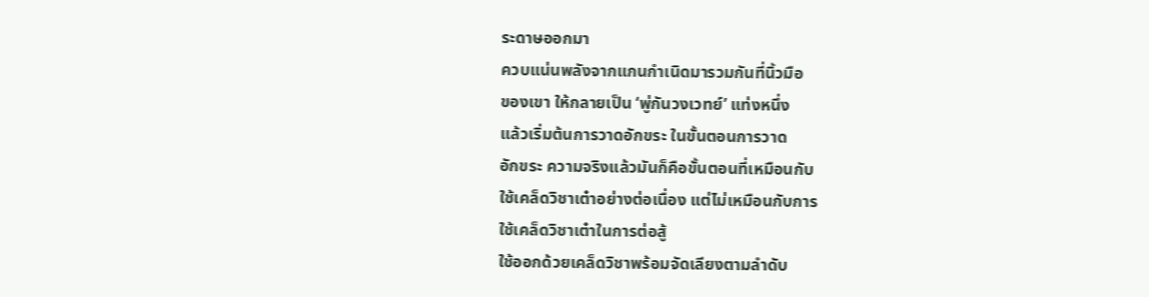ระดาษออกมา
ควบแน่นพลังจากแกนกำเนิดมารวมกันที่นิ้วมือ
ของเขา ให้กลายเป็น ‘พู่กันวงเวทย์’ แท่งหนึ่ง
แล้วเริ่มต้นการวาดอักขระ ในขั้นตอนการวาด
อักขระ ความจริงแล้วมันก็คือขั้นตอนที่เหมือนกับ
ใช้เคล็ดวิชาเต๋าอย่างต่อเนื่อง แต่ไม่เหมือนกับการ
ใช้เคล็ดวิชาเต๋าในการต่อสู้
ใช้ออกด้วยเคล็ดวิชาพร้อมจัดเลียงตามลำดับ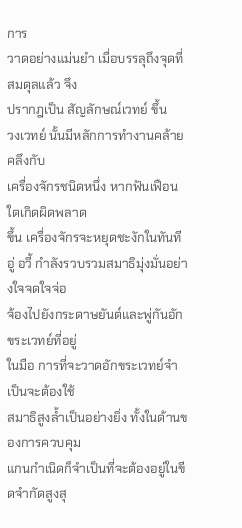การ
วาดอย่างแม่นยำ เมื่อบรรลุถึงจุดที่สมดุลแล้ว จึง
ปรากฎเป็น สัญลักษณ์เวทย์ ขึ้น
วงเวทย์ นั้นมีหลักการทำงานคล้ายคลึงกับ
เครื่องจักรชนิดหนึ่ง หากฟันเฟือนใดเกิดผิดพลาด
ขึ้น เครื่องจักรจะหยุดชะงักในทันที
อู่ อวี้ กำลังรวบรวมสมาธิมุ่งมั่นอย่างใจจดใจจ่อ
จ้องไปยังกระดาษยันต์และพู่กันอักขระเวทย์ที่อยู่
ในมือ การที่จะวาดอักขระเวทย์จำเป็นจะต้องใช้
สมาธิสูงล้ำเป็นอย่างยิ่ง ทั้งในด้านของการควบคุม
แกนกำเนิดก็จำเป็นที่จะต้องอยู่ในขีดจำกัดสูงสุ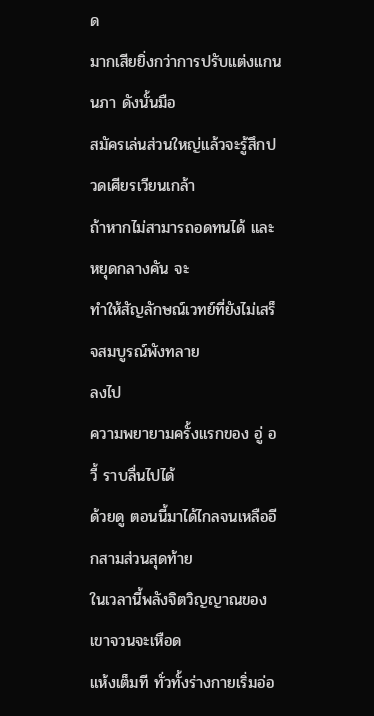ด
มากเสียยิ่งกว่าการปรับแต่งแกนนภา ดังนั้นมือ
สมัครเล่นส่วนใหญ่แล้วจะรู้สึกปวดเศียรเวียนเกล้า
ถ้าหากไม่สามารถอดทนได้ และหยุดกลางคัน จะ
ทำให้สัญลักษณ์เวทย์ที่ยังไม่เสร็จสมบูรณ์พังทลาย
ลงไป
ความพยายามครั้งแรกของ อู่ อวี้ ราบลื่นไปได้
ด้วยดู ตอนนี้มาได้ไกลจนเหลืออีกสามส่วนสุดท้าย
ในเวลานี้พลังจิตวิญญาณของเขาจวนจะเหือด
แห้งเต็มที ทั่วทั้งร่างกายเริ่มอ่อ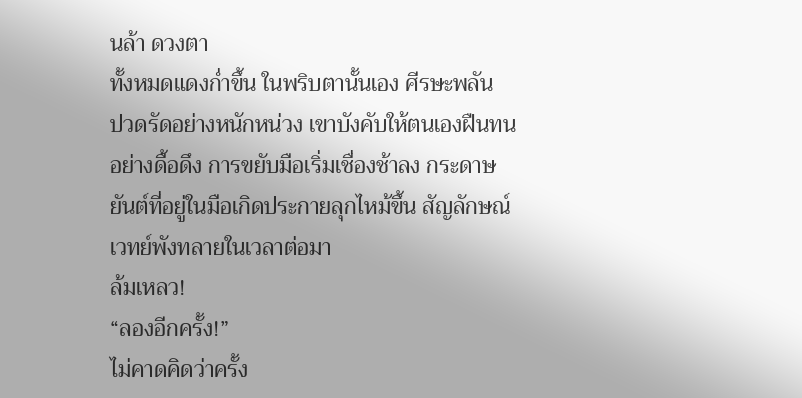นล้า ดวงตา
ทั้งหมดแดงก่ำขึ้น ในพริบตานั้นเอง ศีรษะพลัน
ปวดรัดอย่างหนักหน่วง เขาบังคับให้ตนเองฝืนทน
อย่างดื้อดึง การขยับมือเริ่มเชื่องช้าลง กระดาษ
ยันต์ที่อยู่ในมือเกิดประกายลุกไหม้ขึ้น สัญลักษณ์
เวทย์พังทลายในเวลาต่อมา
ล้มเหลว!
“ลองอีกครั้ง!”
ไม่คาดคิดว่าครั้ง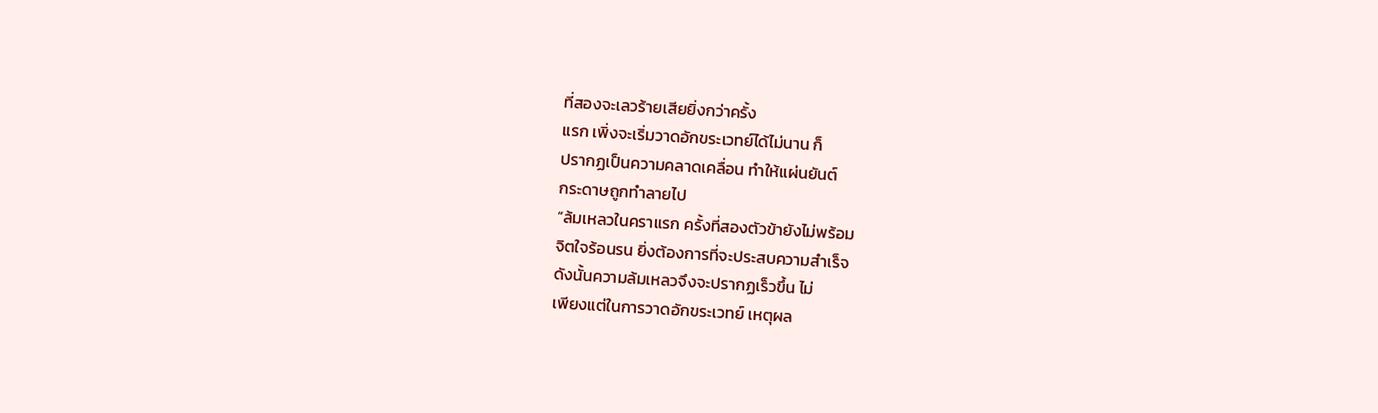ที่สองจะเลวร้ายเสียยิ่งกว่าครั้ง
แรก เพิ่งจะเริ่มวาดอักขระเวทย์ได้ไม่นาน ก็
ปรากฏเป็นความคลาดเคลื่อน ทำให้แผ่นยันต์
กระดาษถูกทำลายไป
“ล้มเหลวในคราแรก ครั้งที่สองตัวข้ายังไม่พร้อม
จิตใจร้อนรน ยิ่งต้องการที่จะประสบความสำเร็จ
ดังนั้นความล้มเหลวจึงจะปรากฏเร็วขึ้น ไม่
เพียงแต่ในการวาดอักขระเวทย์ เหตุผล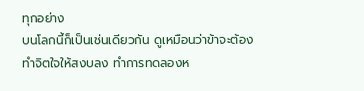ทุกอย่าง
บนโลกนี้ก็เป็นเช่นเดียวกัน ดูเหมือนว่าข้าจะต้อง
ทำจิตใจให้สงบลง ทำการทดลองห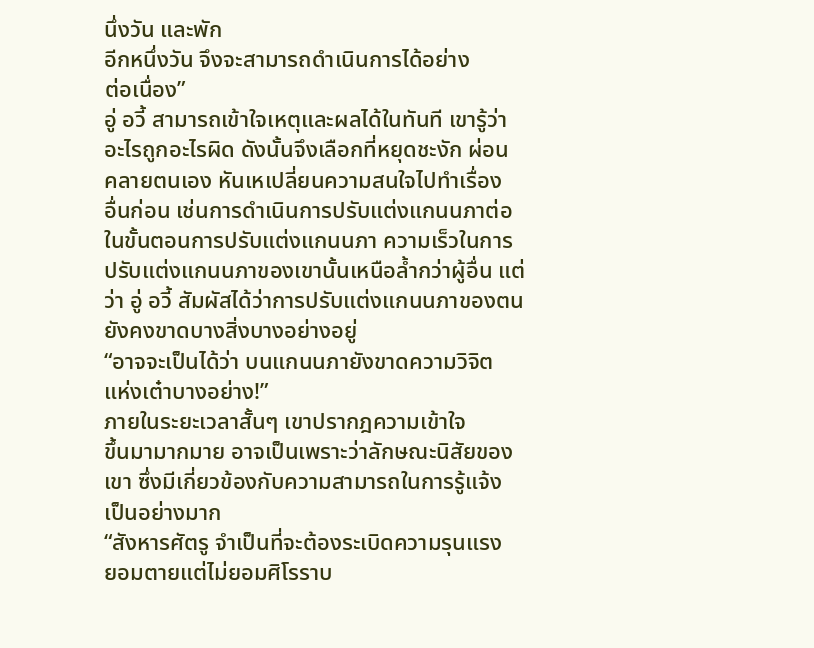นึ่งวัน และพัก
อีกหนึ่งวัน จึงจะสามารถดำเนินการได้อย่าง
ต่อเนื่อง”
อู่ อวี้ สามารถเข้าใจเหตุและผลได้ในทันที เขารู้ว่า
อะไรถูกอะไรผิด ดังนั้นจึงเลือกที่หยุดชะงัก ผ่อน
คลายตนเอง หันเหเปลี่ยนความสนใจไปทำเรื่อง
อื่นก่อน เช่นการดำเนินการปรับแต่งแกนนภาต่อ
ในขั้นตอนการปรับแต่งแกนนภา ความเร็วในการ
ปรับแต่งแกนนภาของเขานั้นเหนือล้ำกว่าผู้อื่น แต่
ว่า อู่ อวี้ สัมผัสได้ว่าการปรับแต่งแกนนภาของตน
ยังคงขาดบางสิ่งบางอย่างอยู่
“อาจจะเป็นได้ว่า บนแกนนภายังขาดความวิจิต
แห่งเต๋าบางอย่าง!”
ภายในระยะเวลาสั้นๆ เขาปรากฎความเข้าใจ
ขึ้นมามากมาย อาจเป็นเพราะว่าลักษณะนิสัยของ
เขา ซึ่งมีเกี่ยวข้องกับความสามารถในการรู้แจ้ง
เป็นอย่างมาก
“สังหารศัตรู จำเป็นที่จะต้องระเบิดความรุนแรง
ยอมตายแต่ไม่ยอมศิโรราบ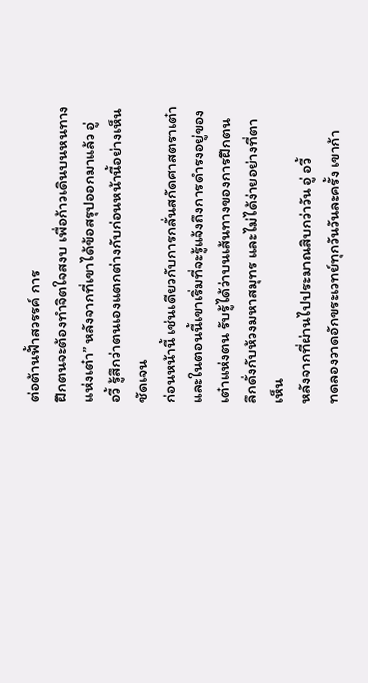ต่อต้านฟั้าสวรรค์ การ
ฝึกตนจะต้องทำจิตใจสงบ เพื่อก้าวเดินบนหนทาง
แห่งเต๋า” หลังจากที่เขาได้ข้อสรุปออกมาแล้ว อู่
อวี้ รู้สึกว่าตนเองแตกต่างกับก่อนหน้านี้อย่างเห็น
ชัดเจน
ก่อนหน้านี้ เช่นเดียวกับการกลั่นสกัดศาสตราเต๋า
และในตอนนี้เขาเริ่มที่จะรู้แจ้งถึงการดำรงอยู่ของ
เต๋าแห่งตน รับรู้ได้ว่าบนเส้นทางของการฝึกตน
ลึกดั่งกับห้วงมหาสมุทร และไม่ได้ง่ายอย่างที่ตา
เห็น
หลังจากที่ผ่านไปประมาณสิบกว่าวัน อู่ อวี้
ทดลองวาดอักขระเวทย์ทุกวันวันละครั้ง เขาก้า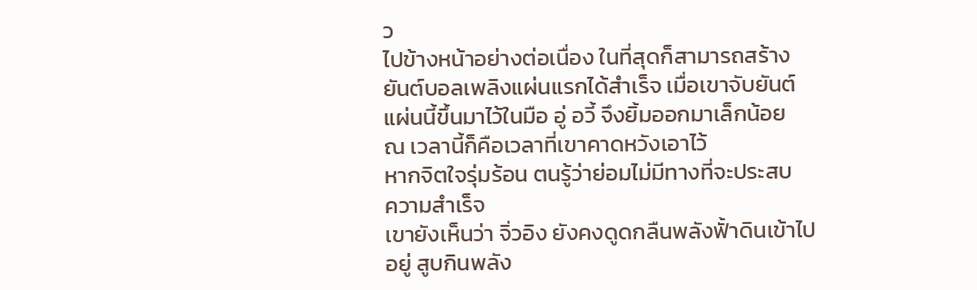ว
ไปข้างหน้าอย่างต่อเนื่อง ในที่สุดก็สามารถสร้าง
ยันต์บอลเพลิงแผ่นแรกได้สำเร็จ เมื่อเขาจับยันต์
แผ่นนี้ขึ้นมาไว้ในมือ อู่ อวี้ จึงยิ้มออกมาเล็กน้อย
ณ เวลานี้ก็คือเวลาที่เขาคาดหวังเอาไว้
หากจิตใจรุ่มร้อน ตนรู้ว่าย่อมไม่มีทางที่จะประสบ
ความสำเร็จ
เขายังเห็นว่า จิ่วอิง ยังคงดูดกลืนพลังฟั้าดินเข้าไป
อยู่ สูบกินพลัง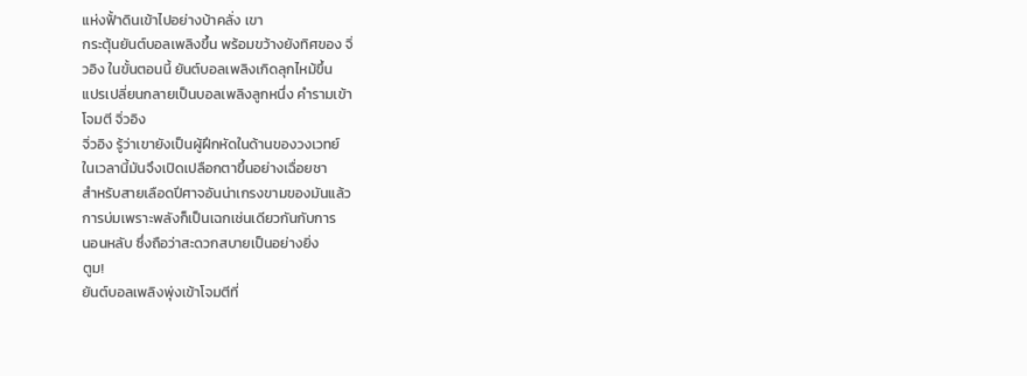แห่งฟั้าดินเข้าไปอย่างบ้าคลั่ง เขา
กระตุ้นยันต์บอลเพลิงขึ้น พร้อมขว้างยังทิศของ จิ่
วอิง ในขั้นตอนนี้ ยันต์บอลเพลิงเกิดลุกไหม้ขึ้น
แปรเปลี่ยนกลายเป็นบอลเพลิงลูกหนึ่ง คำรามเข้า
โจมตี จิ่วอิง
จิ่วอิง รู้ว่าเขายังเป็นผู้ฝึกหัดในด้านของวงเวทย์
ในเวลานี้มันจึงเปิดเปลือกตาขึ้นอย่างเฉื่อยชา
สำหรับสายเลือดปีศาจอันน่าเกรงขามของมันแล้ว
การบ่มเพราะพลังก็เป็นเฉกเช่นเดียวกันกับการ
นอนหลับ ซึ่งถือว่าสะดวกสบายเป็นอย่างยิ่ง
ตูม!
ยันต์บอลเพลิงพุ่งเข้าโจมตีที่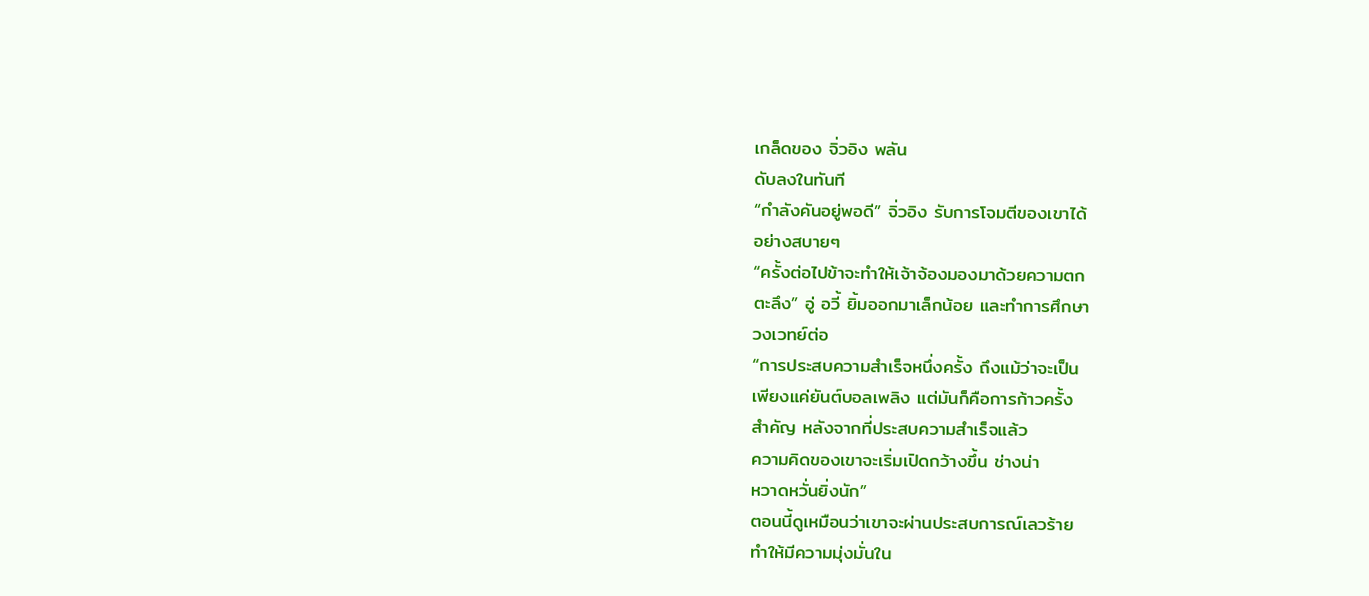เกล็ดของ จิ่วอิง พลัน
ดับลงในทันที
“กำลังคันอยู่พอดี” จิ่วอิง รับการโจมตีของเขาได้
อย่างสบายๆ
“ครั้งต่อไปข้าจะทำให้เจ้าจ้องมองมาด้วยความตก
ตะลึง” อู่ อวี้ ยิ้มออกมาเล็กน้อย และทำการศึกษา
วงเวทย์ต่อ
“การประสบความสำเร็จหนึ่งครั้ง ถึงแม้ว่าจะเป็น
เพียงแค่ยันต์บอลเพลิง แต่มันก็คือการก้าวครั้ง
สำคัญ หลังจากที่ประสบความสำเร็จแล้ว
ความคิดของเขาจะเริ่มเปิดกว้างขึ้น ช่างน่า
หวาดหวั่นยิ่งนัก”
ตอนนี้ดูเหมือนว่าเขาจะผ่านประสบการณ์เลวร้าย
ทำให้มีความมุ่งมั่นใน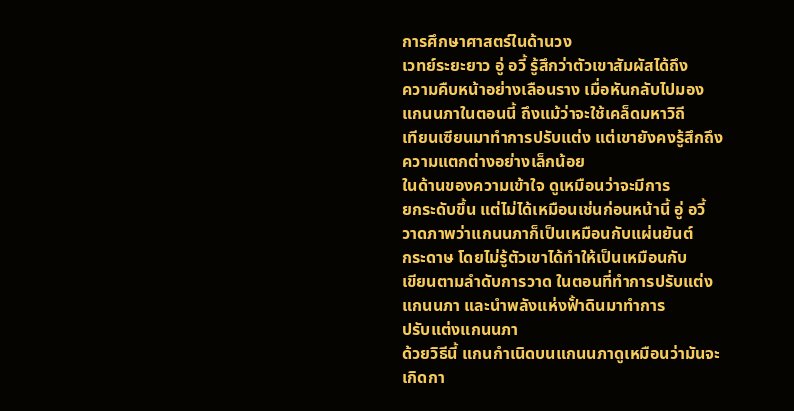การศึกษาศาสตร์ในด้านวง
เวทย์ระยะยาว อู่ อวี้ รู้สึกว่าตัวเขาสัมผัสได้ถึง
ความคืบหน้าอย่างเลือนราง เมื่อหันกลับไปมอง
แกนนภาในตอนนี้ ถึงแม้ว่าจะใช้เคล็ดมหาวิถี
เทียนเซียนมาทำการปรับแต่ง แต่เขายังคงรู้สึกถึง
ความแตกต่างอย่างเล็กน้อย
ในด้านของความเข้าใจ ดูเหมือนว่าจะมีการ
ยกระดับขึ้น แต่ไม่ได้เหมือนเช่นก่อนหน้านี้ อู่ อวี้
วาดภาพว่าแกนนภาก็เป็นเหมือนกับแผ่นยันต์
กระดาษ โดยไม่รู้ตัวเขาได้ทำให้เป็นเหมือนกับ
เขียนตามลำดับการวาด ในตอนที่ทำการปรับแต่ง
แกนนภา และนำพลังแห่งฟั้าดินมาทำการ
ปรับแต่งแกนนภา
ด้วยวิธีนี้ แกนกำเนิดบนแกนนภาดูเหมือนว่ามันจะ
เกิดกา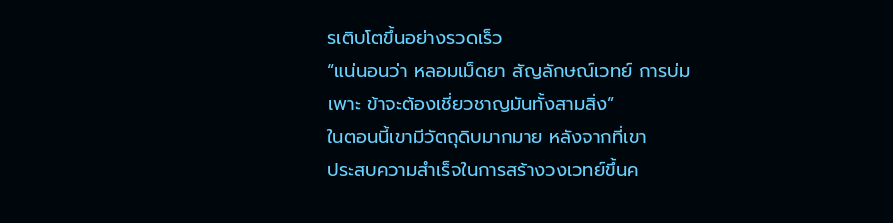รเติบโตขึ้นอย่างรวดเร็ว
“แน่นอนว่า หลอมเม็ดยา สัญลักษณ์เวทย์ การบ่ม
เพาะ ข้าจะต้องเชี่ยวชาญมันทั้งสามสิ่ง”
ในตอนนี้เขามีวัตถุดิบมากมาย หลังจากที่เขา
ประสบความสำเร็จในการสร้างวงเวทย์ขึ้นค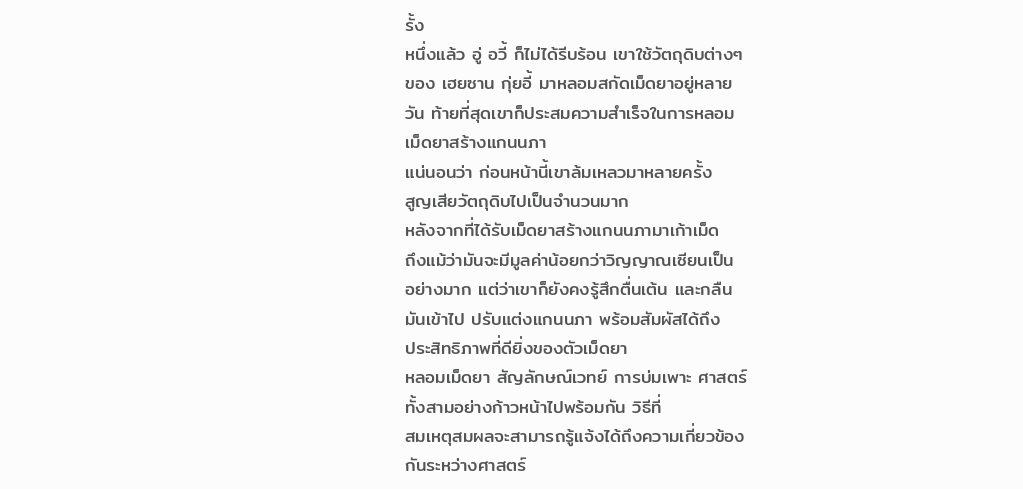รั้ง
หนึ่งแล้ว อู่ อวี้ ก็ไม่ได้รีบร้อน เขาใช้วัตถุดิบต่างๆ
ของ เฮยซาน กุ่ยอี้ มาหลอมสกัดเม็ดยาอยู่หลาย
วัน ท้ายที่สุดเขาก็ประสมความสำเร็จในการหลอม
เม็ดยาสร้างแกนนภา
แน่นอนว่า ก่อนหน้านี้เขาล้มเหลวมาหลายครั้ง
สูญเสียวัตถุดิบไปเป็นจำนวนมาก
หลังจากที่ได้รับเม็ดยาสร้างแกนนภามาเก้าเม็ด
ถึงแม้ว่ามันจะมีมูลค่าน้อยกว่าวิญญาณเซียนเป็น
อย่างมาก แต่ว่าเขาก็ยังคงรู้สึกตื่นเต้น และกลืน
มันเข้าไป ปรับแต่งแกนนภา พร้อมสัมผัสได้ถึง
ประสิทธิภาพที่ดียิ่งของตัวเม็ดยา
หลอมเม็ดยา สัญลักษณ์เวทย์ การบ่มเพาะ ศาสตร์
ทั้งสามอย่างก้าวหน้าไปพร้อมกัน วิธีที่
สมเหตุสมผลจะสามารถรู้แจ้งได้ถึงความเกี่ยวข้อง
กันระหว่างศาสตร์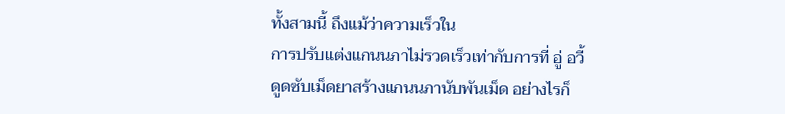ทั้งสามนี้ ถึงแม้ว่าความเร็วใน
การปรับแต่งแกนนภาไม่รวดเร็วเท่ากับการที่ อู่ อวี้
ดูดซับเม็ดยาสร้างแกนนภานับพันเม็ด อย่างไรก็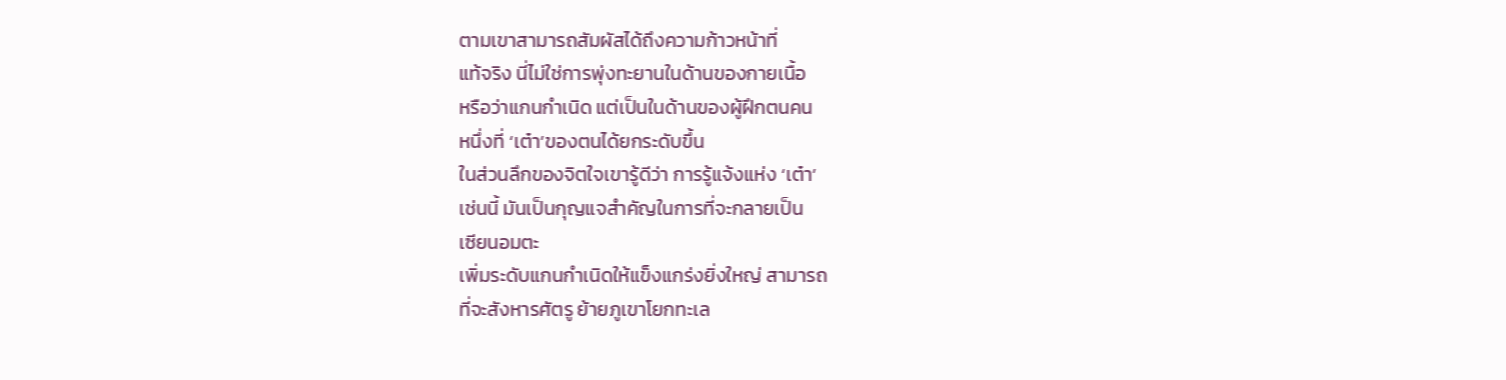ตามเขาสามารถสัมผัสได้ถึงความก้าวหน้าที่
แท้จริง นี่ไม่ใช่การพุ่งทะยานในด้านของกายเนื้อ
หรือว่าแกนกำเนิด แต่เป็นในด้านของผู้ฝึกตนคน
หนึ่งที่ ‘เต๋า’ของตนได้ยกระดับขึ้น
ในส่วนลึกของจิตใจเขารู้ดีว่า การรู้แจ้งแห่ง ‘เต๋า’
เช่นนี้ มันเป็นกุญแจสำคัญในการที่จะกลายเป็น
เซียนอมตะ
เพิ่มระดับแกนกำเนิดให้แข็งแกร่งยิ่งใหญ่ สามารถ
ที่จะสังหารศัตรู ย้ายภูเขาโยกทะเล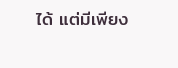ได้ แต่มีเพียง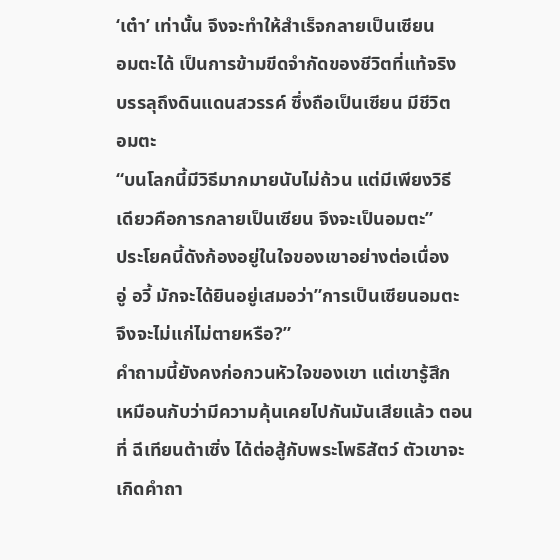‘เต๋า’ เท่านั้น จึงจะทำให้สำเร็จกลายเป็นเซียน
อมตะได้ เป็นการข้ามขีดจำกัดของชีวิตที่แท้จริง
บรรลุถึงดินแดนสวรรค์ ซึ่งถือเป็นเซียน มีชีวิต
อมตะ
“บนโลกนี้มีวิธีมากมายนับไม่ถ้วน แต่มีเพียงวิธี
เดียวคือการกลายเป็นเซียน จึงจะเป็นอมตะ”
ประโยคนี้ดังก้องอยู่ในใจของเขาอย่างต่อเนื่อง
อู่ อวี้ มักจะได้ยินอยู่เสมอว่า”การเป็นเซียนอมตะ
จึงจะไม่แก่ไม่ตายหรือ?”
คำถามนี้ยังคงก่อกวนหัวใจของเขา แต่เขารู้สึก
เหมือนกับว่ามีความคุ้นเคยไปกันมันเสียแล้ว ตอน
ที่ ฉีเทียนต้าเซิ่ง ได้ต่อสู้กับพระโพธิสัตว์ ตัวเขาจะ
เกิดคำถา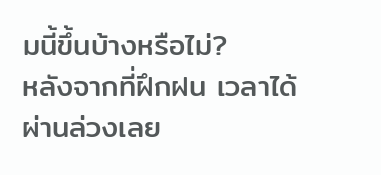มนี้ขึ้นบ้างหรือไม่?
หลังจากที่ฝึกฝน เวลาได้ผ่านล่วงเลย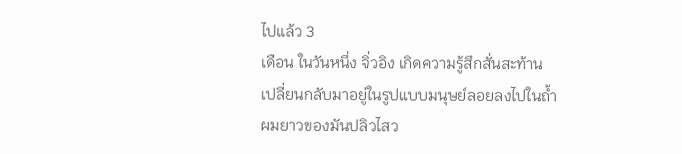ไปแล้ว 3
เดือน ในวันหนึ่ง จิ่วอิง เกิดความรู้สึกสั่นสะท้าน
เปลี่ยนกลับมาอยู่ในรูปแบบมนุษย์ลอยลงไปในถ้ำ
ผมยาวของมันปลิวไสว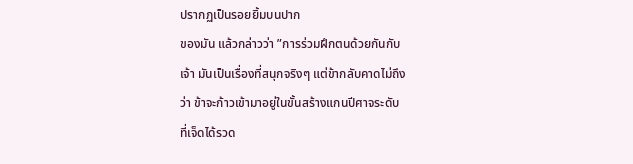ปรากฏเป็นรอยยิ้มบนปาก
ของมัน แล้วกล่าวว่า ”การร่วมฝึกตนด้วยกันกับ
เจ้า มันเป็นเรื่องที่สนุกจริงๆ แต่ข้ากลับคาดไม่ถึง
ว่า ข้าจะก้าวเข้ามาอยู่ในขั้นสร้างแกนปีศาจระดับ
ที่เจ็ดได้รวด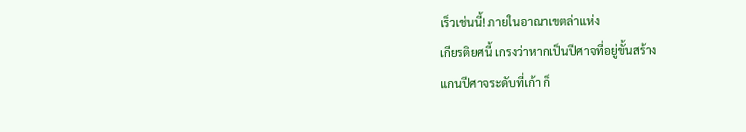เร็วเช่นนี้! ภายในอาณาเขตล่าแห่ง
เกียรติยศนี้ เกรงว่าหากเป็นปีศาจที่อยู่ขั้นสร้าง
แกนปีศาจระดับที่เก้า ก็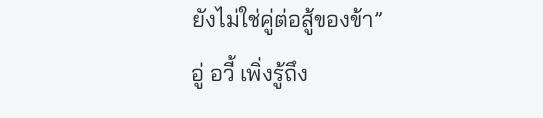ยังไม่ใช่คู่ต่อสู้ของข้า”
อู่ อวี้ เพิ่งรู้ถึง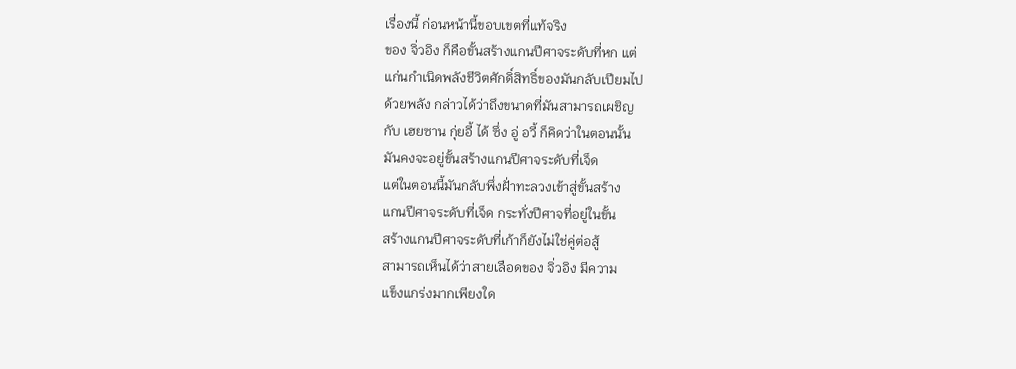เรื่องนี้ ก่อนหน้านี้ขอบเขตที่แท้จริง
ของ จิ่วอิง ก็คือขั้นสร้างแกนปีศาจระดับที่หก แต่
แก่นกำเนิดพลังชีวิตศักดิ์สิทธิ์ของมันกลับเปียมไป
ด้วยพลัง กล่าวได้ว่าถึงขนาดที่มันสามารถเผชิญ
กับ เฮยซาน กุ่ยอี้ ได้ ซึ่ง อู่ อวี้ ก็คิดว่าในตอนนั้น
มันคงจะอยู่ขั้นสร้างแกนปีศาจระดับที่เจ็ด
แต่ในตอนนี้มันกลับพึ่งฝั่าทะลวงเข้าสู่ขั้นสร้าง
แกนปีศาจระดับที่เจ็ด กระทั่งปีศาจที่อยู่ในขั้น
สร้างแกนปีศาจระดับที่เก้าก็ยังไม่ใช่คู่ต่อสู้
สามารถเห็นได้ว่าสายเลือดของ จิ่วอิง มีความ
แข็งแกร่งมากเพียงใด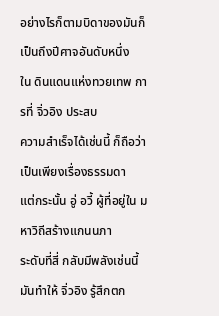อย่างไรก็ตามบิดาของมันก็เป็นถึงปีศาจอันดับหนึ่ง
ใน ดินแดนแห่งทวยเทพ การที่ จิ่วอิง ประสบ
ความสำเร็จได้เช่นนี้ ก็ถือว่าเป็นเพียงเรื่องธรรมดา
แต่กระนั้น อู่ อวี้ ผู้ที่อยู่ใน มหาวิถีสร้างแกนนภา
ระดับที่สี่ กลับมีพลังเช่นนี้ มันทำให้ จิ่วอิง รู้สึกตก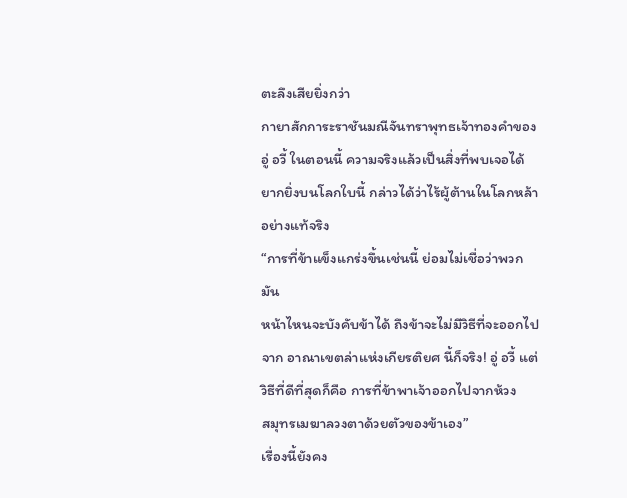ตะลึงเสียยิ่งกว่า
กายาสักการะราชันมณีจันทราพุทธเจ้าทองคำของ
อู่ อวี้ ในตอนนี้ ความจริงแล้วเป็นสิ่งที่พบเจอได้
ยากยิ่งบนโลกใบนี้ กล่าวได้ว่าไร้ผู้ต้านในโลกหล้า
อย่างแท้จริง
“การที่ข้าแข็งแกร่งขึ้นเช่นนี้ ย่อมไม่เชื่อว่าพวกมัน
หน้าไหนจะบังคับข้าได้ ถึงข้าจะไม่มีวิธีที่จะออกไป
จาก อาณาเขตล่าแห่งเกียรติยศ นี้ก็จริง! อู่ อวี้ แต่
วิธีที่ดีที่สุดก็คือ การที่ข้าพาเจ้าออกไปจากห้วง
สมุทรเมฆาลวงตาด้วยตัวของข้าเอง”
เรื่องนี้ยังคง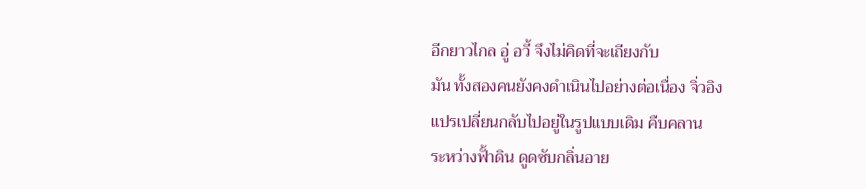อีกยาวไกล อู่ อวี้ จึงไม่คิดที่จะเถียงกับ
มัน ทั้งสองคนยังคงดำเนินไปอย่างต่อเนื่อง จิ่วอิง
แปรเปลี่ยนกลับไปอยู่ในรูปแบบเดิม คืบคลาน
ระหว่างฟั้าดิน ดูดซับกลิ่นอาย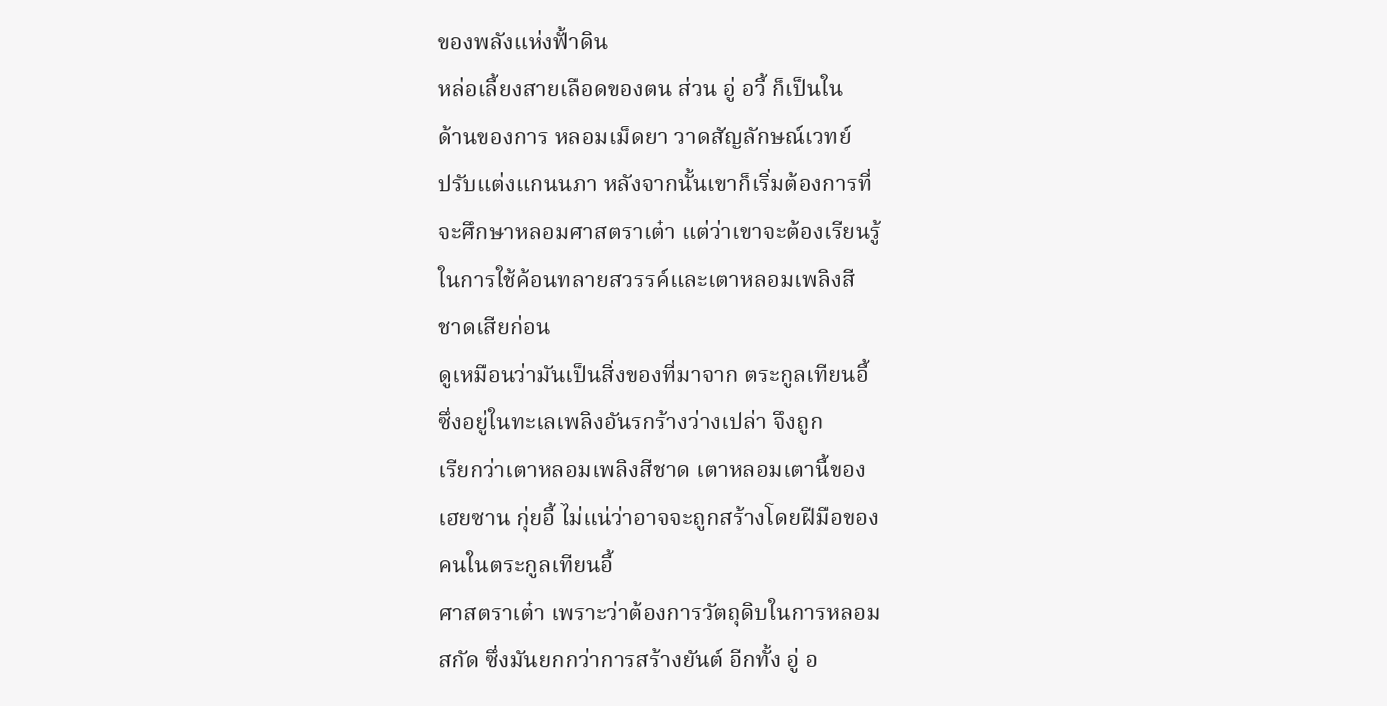ของพลังแห่งฟั้าดิน
หล่อเลี้ยงสายเลือดของตน ส่วน อู่ อวี้ ก็เป็นใน
ด้านของการ หลอมเม็ดยา วาดสัญลักษณ์เวทย์
ปรับแต่งแกนนภา หลังจากนั้นเขาก็เริ่มต้องการที่
จะศึกษาหลอมศาสตราเต๋า แต่ว่าเขาจะต้องเรียนรู้
ในการใช้ค้อนทลายสวรรค์และเตาหลอมเพลิงสี
ชาดเสียก่อน
ดูเหมือนว่ามันเป็นสิ่งของที่มาจาก ตระกูลเทียนอี้
ซึ่งอยู่ในทะเลเพลิงอันรกร้างว่างเปล่า จึงถูก
เรียกว่าเตาหลอมเพลิงสีชาด เตาหลอมเตานี้ของ
เฮยซาน กุ่ยอี้ ไม่แน่ว่าอาจจะถูกสร้างโดยฝีมือของ
คนในตระกูลเทียนอี้
ศาสตราเต๋า เพราะว่าต้องการวัตถุดิบในการหลอม
สกัด ซึ่งมันยกกว่าการสร้างยันต์ อีกทั้ง อู่ อ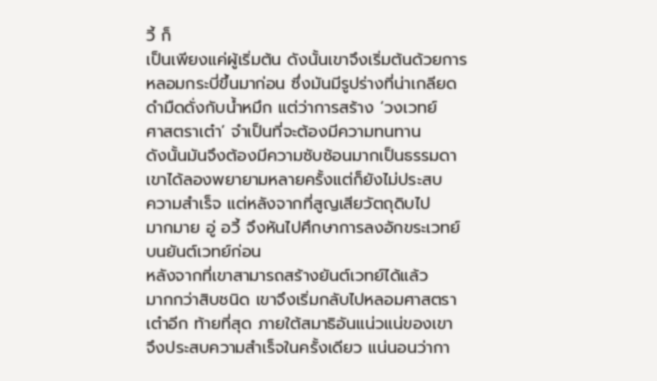วี้ ก็
เป็นเพียงแค่ผู้เริ่มต้น ดังนั้นเขาจึงเริ่มต้นด้วยการ
หลอมกระบี่ขึ้นมาก่อน ซึ่งมันมีรูปร่างที่น่าเกลียด
ดำมืดดั่งกับน้ำหมึก แต่ว่าการสร้าง ‘วงเวทย์
ศาสตราเต๋า’ จำเป็นที่จะต้องมีความทนทาน
ดังนั้นมันจึงต้องมีความซับซ้อนมากเป็นธรรมดา
เขาได้ลองพยายามหลายครั้งแต่ก็ยังไม่ประสบ
ความสำเร็จ แต่หลังจากที่สูญเสียวัตถุดิบไป
มากมาย อู่ อวี้ จึงหันไปศึกษาการลงอักขระเวทย์
บนยันต์เวทย์ก่อน
หลังจากที่เขาสามารถสร้างยันต์เวทย์ได้แล้ว
มากกว่าสิบชนิด เขาจึงเริ่มกลับไปหลอมศาสตรา
เต๋าอีก ท้ายที่สุด ภายใต้สมาธิอันแน่วแน่ของเขา
จึงประสบความสำเร็จในครั้งเดียว แน่นอนว่ากา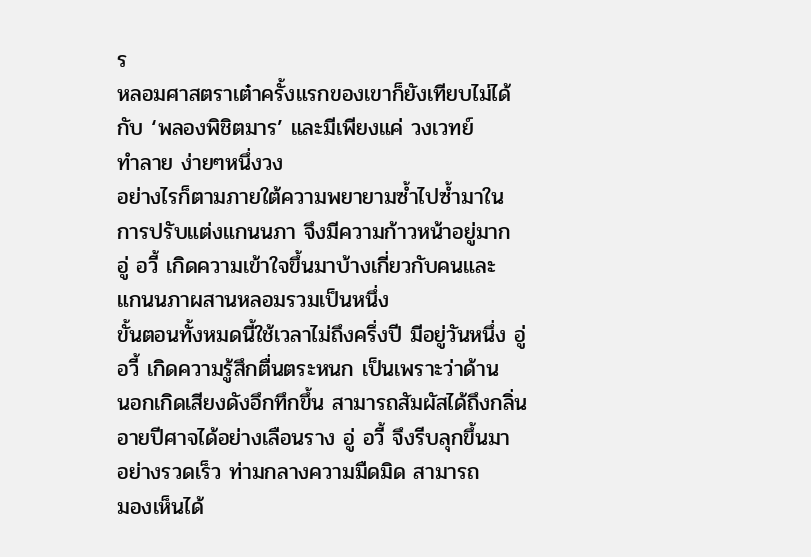ร
หลอมศาสตราเต๋าครั้งแรกของเขาก็ยังเทียบไม่ได้
กับ ‘พลองพิชิตมาร’ และมีเพียงแค่ วงเวทย์
ทำลาย ง่ายๆหนึ่งวง
อย่างไรก็ตามภายใต้ความพยายามซ้ำไปซ้ำมาใน
การปรับแต่งแกนนภา จึงมีความก้าวหน้าอยู่มาก
อู่ อวี้ เกิดความเข้าใจขึ้นมาบ้างเกี่ยวกับคนและ
แกนนภาผสานหลอมรวมเป็นหนึ่ง
ขั้นตอนทั้งหมดนี้ใช้เวลาไม่ถึงครึ่งปี มีอยู่วันหนึ่ง อู่
อวี้ เกิดความรู้สึกตื่นตระหนก เป็นเพราะว่าด้าน
นอกเกิดเสียงดังอึกทึกขึ้น สามารถสัมผัสได้ถึงกลิ่น
อายปีศาจได้อย่างเลือนราง อู่ อวี้ จึงรีบลุกขึ้นมา
อย่างรวดเร็ว ท่ามกลางความมืดมิด สามารถ
มองเห็นได้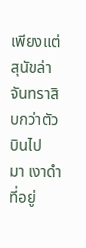เพียงแต่สุนัขล่าจันทราสิบกว่าตัวบินไป
มา เงาดำที่อยู่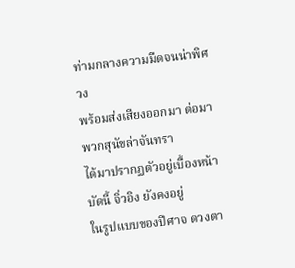ท่ามกลางความมืดจนน่าพิศวง
พร้อมส่งเสียงออกมา ต่อมาพวกสุนัขล่าจันทรา
ได้มาปรากฏตัวอยู่เบื้องหน้า บัดนี้ จิ่วอิง ยังคงอยู่
ในรูปแบบของปีศาจ ดวงตา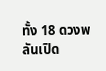ทั้ง 18 ดวงพลันเปิด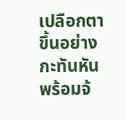เปลือกตาขึ้นอย่างกะทันหัน พร้อมจ้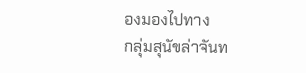องมองไปทาง
กลุ่มสุนัขล่าจันท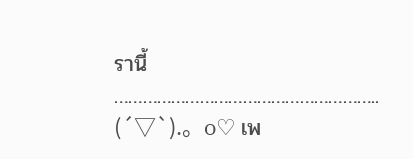รานี้
………………………………………………..
(´▽`).。o♡ เพ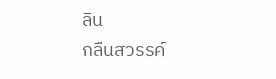ลิน
กลืนสวรรค์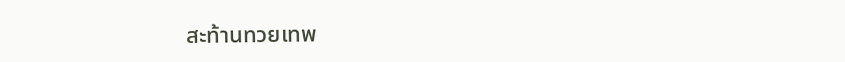สะท้านทวยเทพ